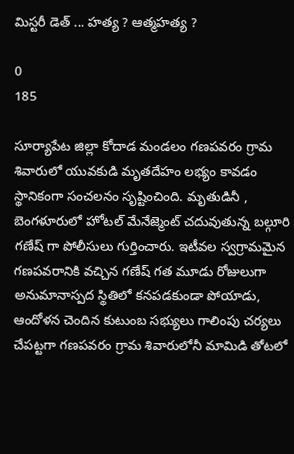మిస్టరీ డెత్ ... హత్య ? ఆత్మహత్య ?

0
185

సూర్యాపేట జిల్లా కోదాడ మండలం గణపవరం గ్రామ శివారులో యువకుడి మృతదేహం లభ్యం కావడం స్థానికంగా సంచలనం సృష్టించింది. మృతుడినీ , బెంగళూరులో హోటల్ మేనేజ్మెంట్ చదువుతున్న బల్గూరి గణేష్ గా పోలీసులు గుర్తించారు. ఇటీవల స్వగ్రామమైన గణపవరానికి వచ్చిన గణేష్ గత మూడు రోజులుగా అనుమానాస్పద స్థితిలో కనపడకుండా పోయాడు, ఆందోళన చెందిన కుటుంబ సభ్యులు గాలింపు చర్యలు చేపట్టగా గణపవరం గ్రామ శివారులోనీ మామిడి తోటలో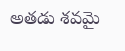అతడు శవమై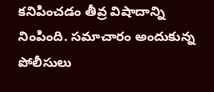కనిపించడం తీవ్ర విషాదాన్ని నింపింది. సమాచారం అందుకున్న పోలీసులు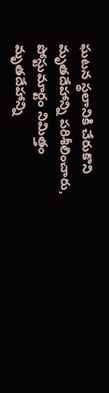ఘటన స్థలానికి చేరుకొని మృతదేహాన్ని పరిశీలించారు, పోస్టుమార్టం నిమిత్తం మృతదేహాన్ని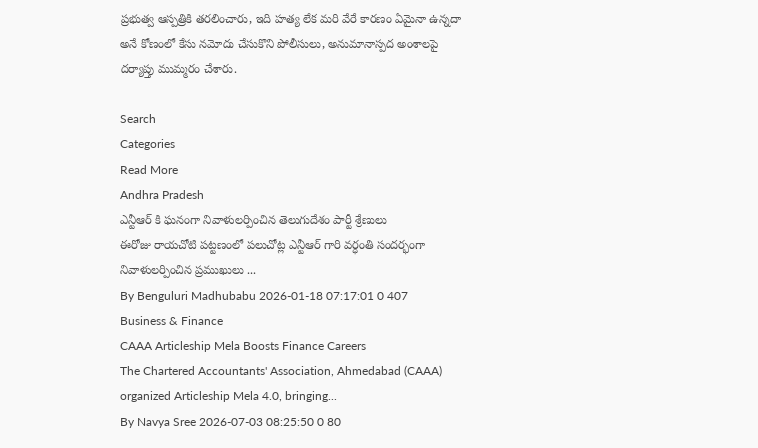ప్రభుత్వ ఆస్పత్రికి తరలించారు, ఇది హత్య లేక మరి వేరే కారణం ఏమైనా ఉన్నదా అనే కోణంలో కేసు నమోదు చేసుకొని పోలీసులు, అనుమానాస్పద అంశాలపై దర్యాప్తు ముమ్మరం చేశారు.

Search
Categories
Read More
Andhra Pradesh
ఎన్టీఆర్ కి ఘనంగా నివాళులర్పించిన తెలుగుదేశం పార్టీ శ్రేణులు
ఈరోజు రాయచోటి పట్టణంలో పలుచోట్ల ఎన్టీఆర్ గారి వర్ధంతి సందర్భంగా నివాళులర్పించిన ప్రముఖులు ...
By Benguluri Madhubabu 2026-01-18 07:17:01 0 407
Business & Finance
CAAA Articleship Mela Boosts Finance Careers
The Chartered Accountants' Association, Ahmedabad (CAAA) organized Articleship Mela 4.0, bringing...
By Navya Sree 2026-07-03 08:25:50 0 80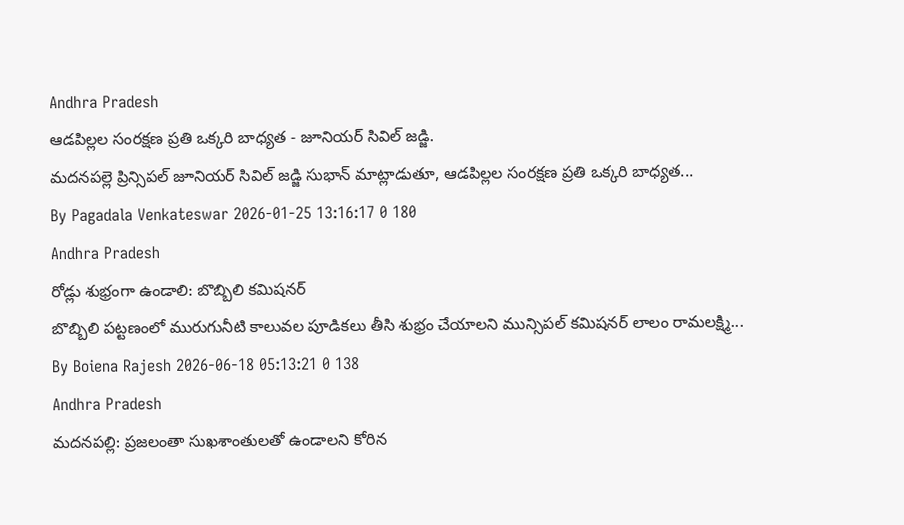Andhra Pradesh
ఆడపిల్లల సంరక్షణ ప్రతి ఒక్కరి బాధ్యత - జూనియర్ సివిల్ జడ్జి.
మదనపల్లె ప్రిన్సిపల్ జూనియర్ సివిల్ జడ్జి సుభాన్ మాట్లాడుతూ, ఆడపిల్లల సంరక్షణ ప్రతి ఒక్కరి బాధ్యత...
By Pagadala Venkateswar 2026-01-25 13:16:17 0 180
Andhra Pradesh
రోడ్లు శుభ్రంగా ఉండాలి: బొబ్బిలి కమిషనర్
బొబ్బిలి పట్టణంలో మురుగునీటి కాలువల పూడికలు తీసి శుభ్రం చేయాలని మున్సిపల్ కమిషనర్ లాలం రామలక్ష్మి...
By Boiena Rajesh 2026-06-18 05:13:21 0 138
Andhra Pradesh
మదనపల్లి: ప్రజలంతా సుఖశాంతులతో ఉండాలని కోరిన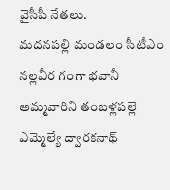వైసీపీ నేతలు.
మదనపల్లి మండలం సీటీఎం నల్లవీర గంగా భవానీ అమ్మవారిని తంబళ్లపల్లె ఎమ్మెల్యే ద్వారకనాథ్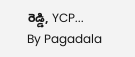రెడ్డి, YCP...
By Pagadala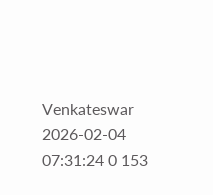Venkateswar 2026-02-04 07:31:24 0 153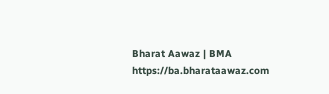Bharat Aawaz | BMA https://ba.bharataawaz.com